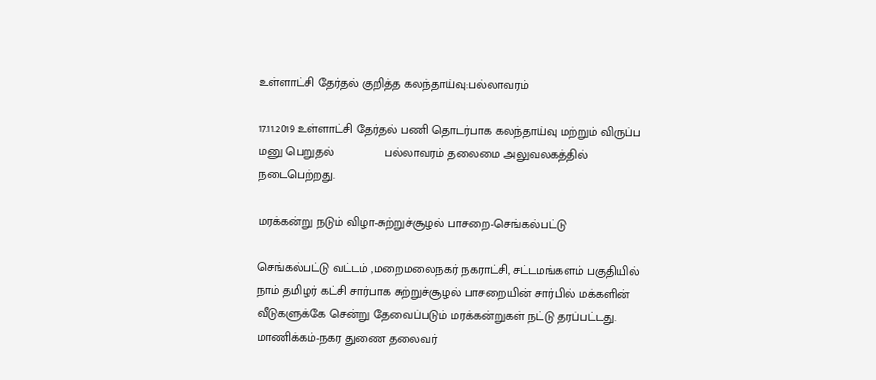உள்ளாட்சி தேர்தல் குறித்த கலந்தாய்வு:பல்லாவரம்

17.11.2019 உள்ளாட்சி தேர்தல் பணி தொடர்பாக கலந்தாய்வு மற்றும் விருப்ப மனு பெறுதல்               பல்லாவரம் தலைமை அலுவலகத்தில் நடைபெற்றது.

மரக்கன்று நடும் விழா-சுற்றுச்சூழல் பாசறை-செங்கல்பட்டு

செங்கல்பட்டு வட்டம் ,மறைமலைநகர் நகராட்சி, சட்டமங்களம் பகுதியில் நாம் தமிழர் கட்சி சார்பாக சுற்றுச்சூழல் பாசறையின் சார்பில் மக்களின் வீடுகளுக்கே சென்று தேவைப்படும் மரக்கன்றுகள் நட்டு தரப்பட்டது. மாணிக்கம்-நகர துணை தலைவர்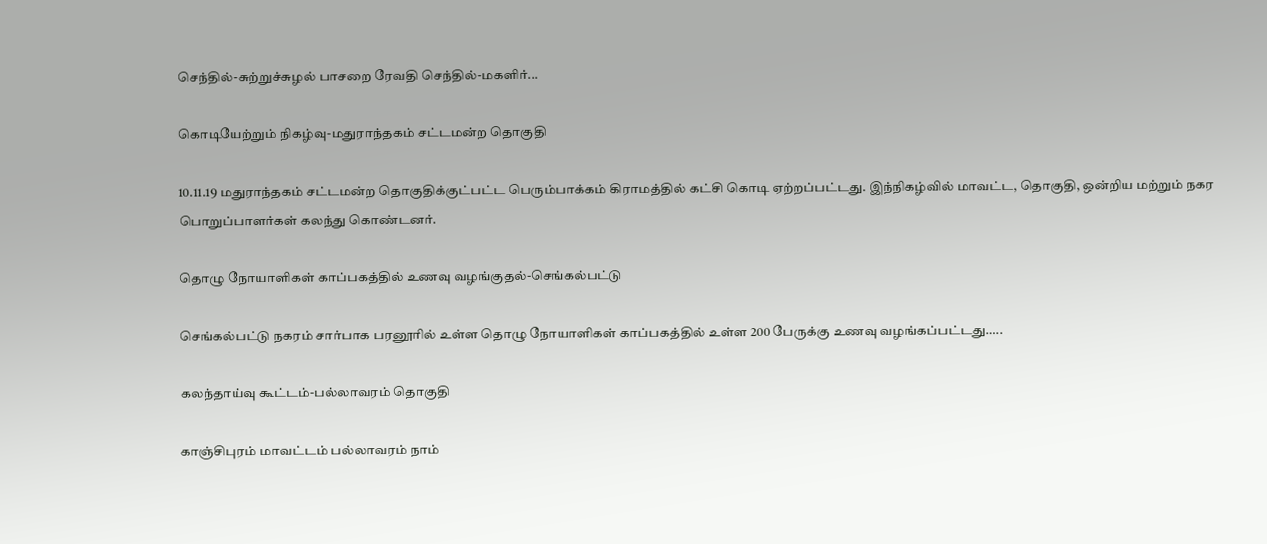செந்தில்-சுற்றுச்சுழல் பாசறை ரேவதி செந்தில்-மகளிர்...

கொடியேற்றும் நிகழ்வு-மதுராந்தகம் சட்டமன்ற தொகுதி

10.11.19 மதுராந்தகம் சட்டமன்ற தொகுதிக்குட்பட்ட பெரும்பாக்கம் கிராமத்தில் கட்சி கொடி ஏற்றப்பட்டது. இந்நிகழ்வில் மாவட்ட, தொகுதி, ஒன்றிய மற்றும் நகர பொறுப்பாளர்கள் கலந்து கொண்டனர்.

தொழு நோயாளிகள் காப்பகத்தில் உணவு வழங்குதல்-செங்கல்பட்டு

செங்கல்பட்டு நகரம் சார்பாக பரனூரில் உள்ள தொழு நோயாளிகள் காப்பகத்தில் உள்ள 200 பேருக்கு உணவு வழங்கப்பட்டது…..

கலந்தாய்வு கூட்டம்-பல்லாவரம் தொகுதி

காஞ்சிபுரம் மாவட்டம் பல்லாவரம் நாம்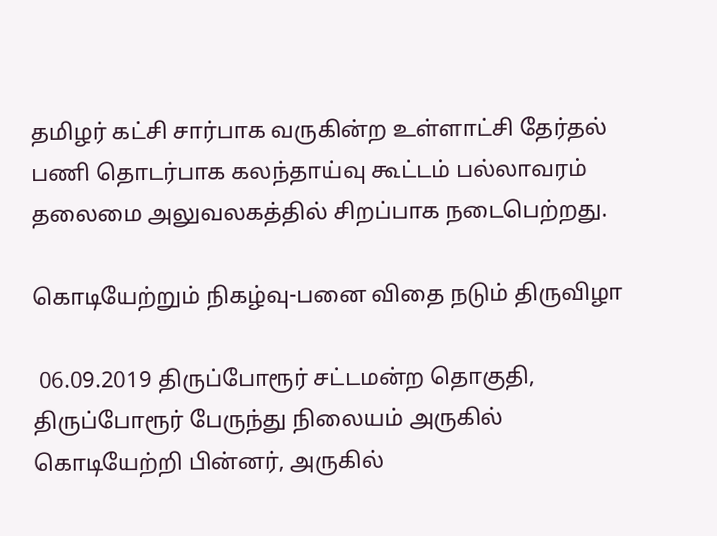தமிழர் கட்சி சார்பாக வருகின்ற உள்ளாட்சி தேர்தல் பணி தொடர்பாக கலந்தாய்வு கூட்டம் பல்லாவரம் தலைமை அலுவலகத்தில் சிறப்பாக நடைபெற்றது.

கொடியேற்றும் நிகழ்வு-பனை விதை நடும் திருவிழா

 06.09.2019 திருப்போரூர் சட்டமன்ற தொகுதி, திருப்போரூர் பேருந்து நிலையம் அருகில் கொடியேற்றி பின்னர், அருகில்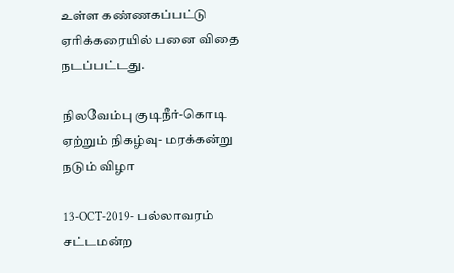உள்ள கண்ணகப்பட்டு ஏரிக்கரையில் பனை விதை நடப்பட்டது.

நிலவேம்பு குடிநீர்-கொடி ஏற்றும் நிகழ்வு- மரக்கன்று நடும் விழா

13-OCT-2019- பல்லாவரம் சட்டமன்ற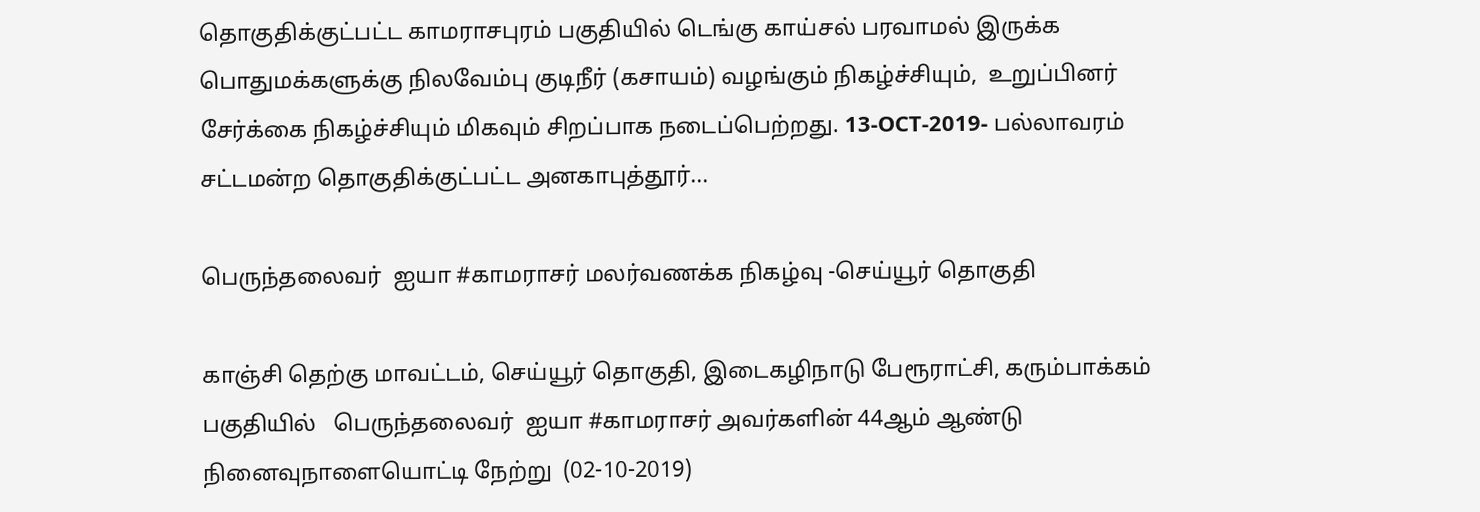தொகுதிக்குட்பட்ட காமராசபுரம் பகுதியில் டெங்கு காய்சல் பரவாமல் இருக்க பொதுமக்களுக்கு நிலவேம்பு குடிநீர் (கசாயம்) வழங்கும் நிகழ்ச்சியும்,  உறுப்பினர் சேர்க்கை நிகழ்ச்சியும் மிகவும் சிறப்பாக நடைப்பெற்றது. 13-OCT-2019- பல்லாவரம் சட்டமன்ற தொகுதிக்குட்பட்ட அனகாபுத்தூர்...

பெருந்தலைவர்  ஐயா #காமராசர் மலர்வணக்க நிகழ்வு -செய்யூர் தொகுதி

காஞ்சி தெற்கு மாவட்டம், செய்யூர் தொகுதி, இடைகழிநாடு பேரூராட்சி, கரும்பாக்கம் பகுதியில்   பெருந்தலைவர்  ஐயா #காமராசர் அவர்களின் 44ஆம் ஆண்டு நினைவுநாளையொட்டி நேற்று  (02-10-2019)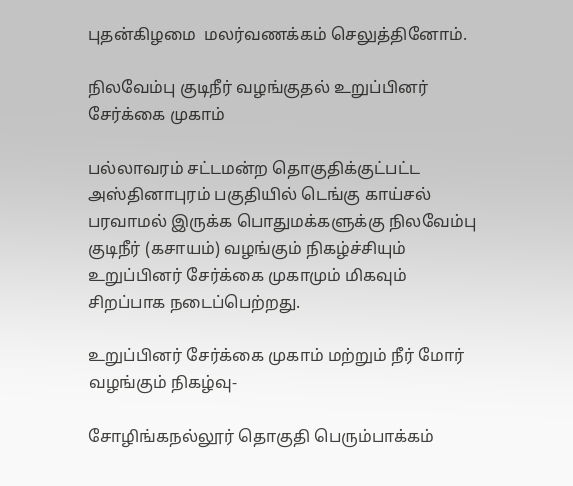புதன்கிழமை  மலர்வணக்கம் செலுத்தினோம்.

நிலவேம்பு குடிநீர் வழங்குதல் உறுப்பினர் சேர்க்கை முகாம்

பல்லாவரம் சட்டமன்ற தொகுதிக்குட்பட்ட அஸ்தினாபுரம் பகுதியில் டெங்கு காய்சல் பரவாமல் இருக்க பொதுமக்களுக்கு நிலவேம்பு குடிநீர் (கசாயம்) வழங்கும் நிகழ்ச்சியும்  உறுப்பினர் சேர்க்கை முகாமும் மிகவும் சிறப்பாக நடைப்பெற்றது.

உறுப்பினர் சேர்க்கை முகாம் மற்றும் நீர் மோர் வழங்கும் நிகழ்வு-

சோழிங்கநல்லூர் தொகுதி பெரும்பாக்கம்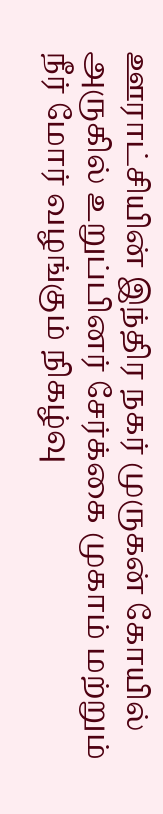ஊராட்சியின் இந்திர நகர் முருகன் கோயில் அருகில் உறுப்பினர் சேர்க்கை முகாம் மற்றும் நீர் மோர் வழங்கும் நிகழ்வு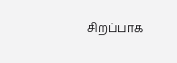சிறப்பாக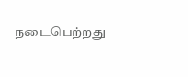நடைபெற்றது